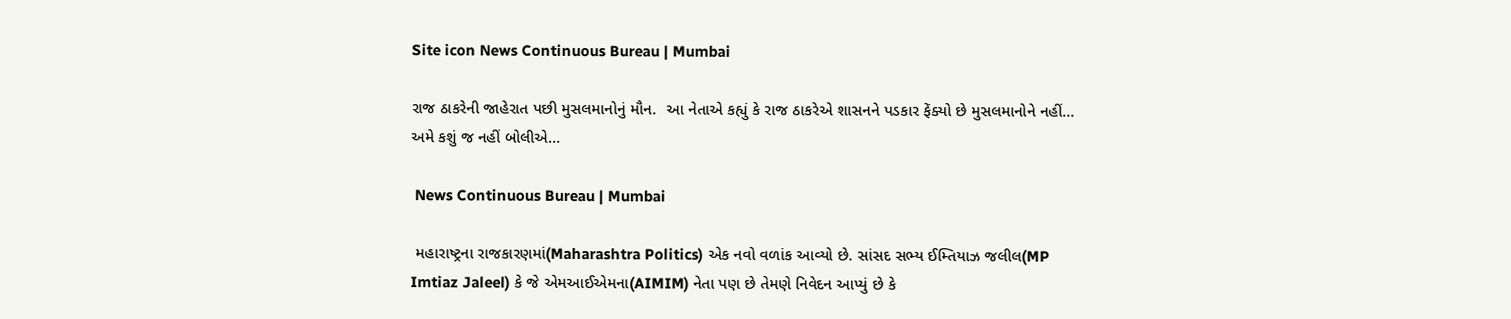Site icon News Continuous Bureau | Mumbai

રાજ ઠાકરેની જાહેરાત પછી મુસલમાનોનું મૌન.  આ નેતાએ કહ્યું કે રાજ ઠાકરેએ શાસનને પડકાર ફેંક્યો છે મુસલમાનોને નહીં… અમે કશું જ નહીં બોલીએ…

 News Continuous Bureau | Mumbai

 મહારાષ્ટ્રના રાજકારણમાં(Maharashtra Politics) એક નવો વળાંક આવ્યો છે. સાંસદ સભ્ય ઈમ્તિયાઝ જલીલ(MP Imtiaz Jaleel) કે જે એમઆઈએમના(AIMIM) નેતા પણ છે તેમણે નિવેદન આપ્યું છે કે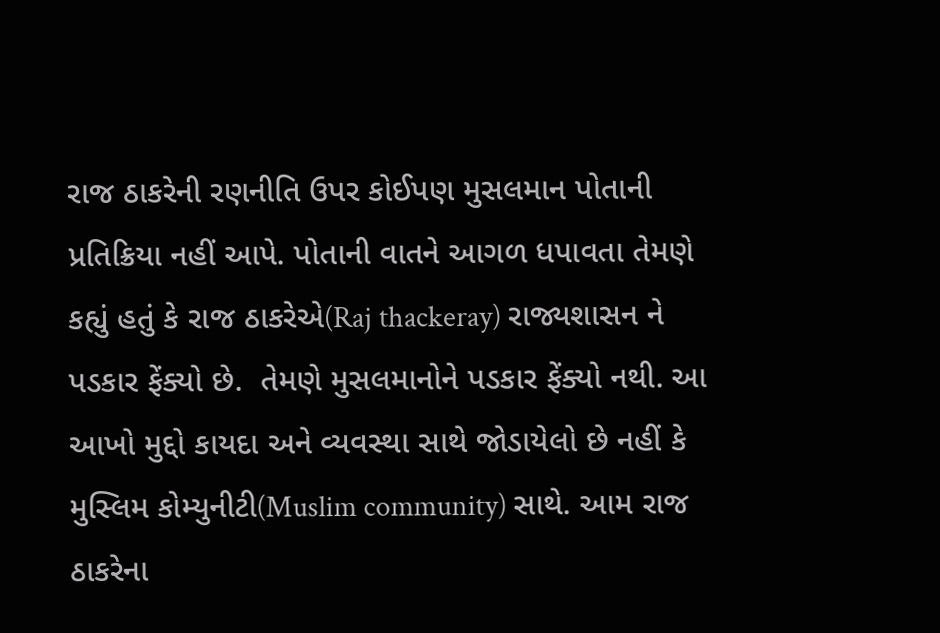રાજ ઠાકરેની રણનીતિ ઉપર કોઈપણ મુસલમાન પોતાની પ્રતિક્રિયા નહીં આપે. પોતાની વાતને આગળ ધપાવતા તેમણે કહ્યું હતું કે રાજ ઠાકરેએ(Raj thackeray) રાજ્યશાસન ને પડકાર ફેંક્યો છે.  તેમણે મુસલમાનોને પડકાર ફેંક્યો નથી. આ આખો મુદ્દો કાયદા અને વ્યવસ્થા સાથે જોડાયેલો છે નહીં કે મુસ્લિમ કોમ્યુનીટી(Muslim community) સાથે. આમ રાજ ઠાકરેના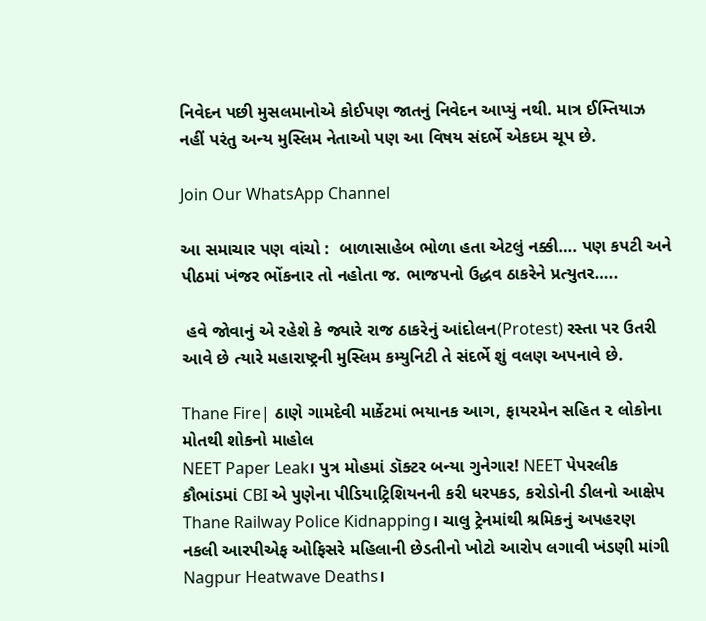નિવેદન પછી મુસલમાનોએ કોઈપણ જાતનું નિવેદન આપ્યું નથી. માત્ર ઈમ્તિયાઝ નહીં પરંતુ અન્ય મુસ્લિમ નેતાઓ પણ આ વિષય સંદર્ભે એકદમ ચૂપ છે.

Join Our WhatsApp Channel

આ સમાચાર પણ વાંચો :  બાળાસાહેબ ભોળા હતા એટલું નક્કી…. પણ કપટી અને પીઠમાં ખંજર ભોંકનાર તો નહોતા જ. ભાજપનો ઉદ્ધવ ઠાકરેને પ્રત્યુતર…..

 હવે જોવાનું એ રહેશે કે જ્યારે રાજ ઠાકરેનું આંદોલન(Protest) રસ્તા પર ઉતરી આવે છે ત્યારે મહારાષ્ટ્રની મુસ્લિમ કમ્યુનિટી તે સંદર્ભે શું વલણ અપનાવે છે.

Thane Fire| ઠાણે ગામદેવી માર્કેટમાં ભયાનક આગ, ફાયરમેન સહિત ૨ લોકોના મોતથી શોકનો માહોલ
NEET Paper Leak। પુત્ર મોહમાં ડૉક્ટર બન્યા ગુનેગાર! NEET પેપરલીક કૌભાંડમાં CBI એ પુણેના પીડિયાટ્રિશિયનની કરી ધરપકડ, કરોડોની ડીલનો આક્ષેપ
Thane Railway Police Kidnapping। ચાલુ ટ્રેનમાંથી શ્રમિકનું અપહરણ નકલી આરપીએફ ઓફિસરે મહિલાની છેડતીનો ખોટો આરોપ લગાવી ખંડણી માંગી
Nagpur Heatwave Deaths।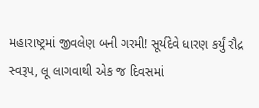મહારાષ્ટ્રમાં જીવલેણ બની ગરમી! સૂર્યદેવે ધારણ કર્યું રૌદ્ર સ્વરૂપ, લૂ લાગવાથી એક જ દિવસમાં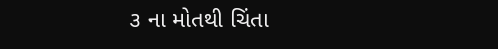૩ ના મોતથી ચિંતા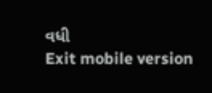વધી
Exit mobile version